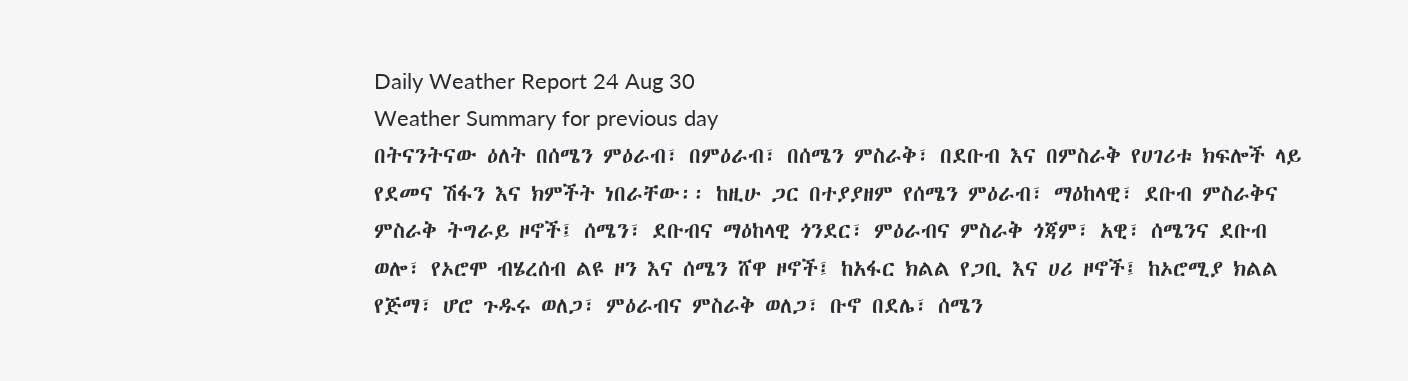Daily Weather Report 24 Aug 30
Weather Summary for previous day
በትናንትናው ዕለት በሰሜን ምዕራብ፣ በምዕራብ፣ በሰሜን ምስራቅ፣ በደቡብ እና በምስራቅ የሀገሪቱ ክፍሎች ላይ የደመና ሽፋን እና ክምችት ነበራቸው፡፡ ከዚሁ ጋር በተያያዘም የሰሜን ምዕራብ፣ ማዕከላዊ፣ ደቡብ ምስራቅና ምስራቅ ትግራይ ዞኖች፤ ሰሜን፣ ደቡብና ማዕከላዊ ጎንደር፣ ምዕራብና ምስራቅ ጎጃም፣ አዊ፣ ሰሜንና ደቡብ ወሎ፣ የኦሮሞ ብሄረሰብ ልዩ ዞን እና ሰሜን ሸዋ ዞኖች፤ ከአፋር ክልል የጋቢ እና ሀሪ ዞኖች፤ ከኦሮሚያ ክልል የጅማ፣ ሆሮ ጉዱሩ ወለጋ፣ ምዕራብና ምስራቅ ወለጋ፣ ቡኖ በደሌ፣ ሰሜን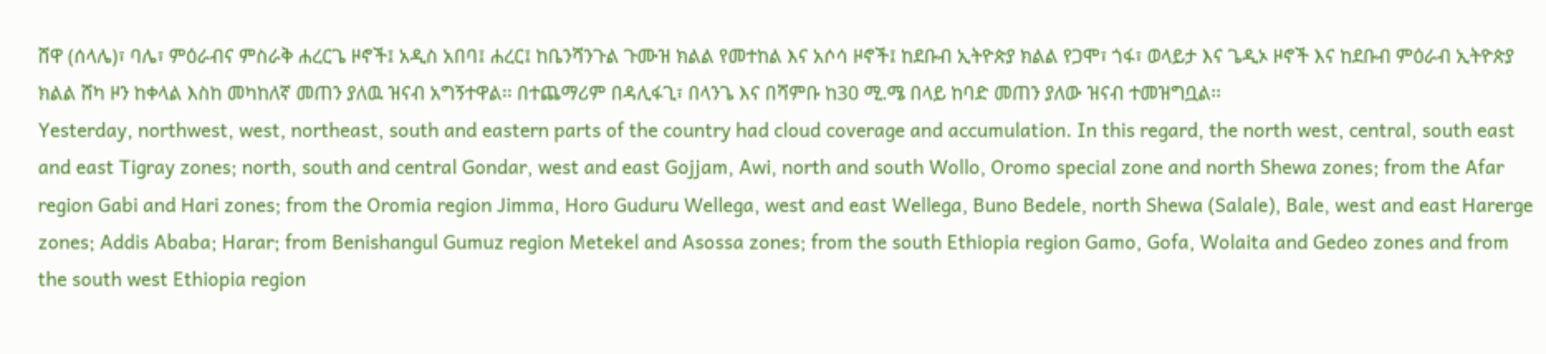ሸዋ (ሰላሌ)፣ ባሌ፣ ምዕራብና ምስራቅ ሐረርጌ ዞኖች፤ አዲስ አበባ፤ ሐረር፤ ከቤንሻንጉል ጉሙዝ ክልል የመተከል እና አሶሳ ዞኖች፤ ከደቡብ ኢትዮጵያ ክልል የጋሞ፣ ጎፋ፣ ወላይታ እና ጌዲኦ ዞኖች እና ከደቡብ ምዕራብ ኢትዮጵያ ክልል ሸካ ዞን ከቀላል እስከ መካከለኛ መጠን ያለዉ ዝናብ አግኝተዋል፡፡ በተጨማሪም በዳሊፋጊ፣ በላንጌ እና በሻምቡ ከ30 ሚ.ሜ በላይ ከባድ መጠን ያለው ዝናብ ተመዝግቧል፡፡
Yesterday, northwest, west, northeast, south and eastern parts of the country had cloud coverage and accumulation. In this regard, the north west, central, south east and east Tigray zones; north, south and central Gondar, west and east Gojjam, Awi, north and south Wollo, Oromo special zone and north Shewa zones; from the Afar region Gabi and Hari zones; from the Oromia region Jimma, Horo Guduru Wellega, west and east Wellega, Buno Bedele, north Shewa (Salale), Bale, west and east Harerge zones; Addis Ababa; Harar; from Benishangul Gumuz region Metekel and Asossa zones; from the south Ethiopia region Gamo, Gofa, Wolaita and Gedeo zones and from the south west Ethiopia region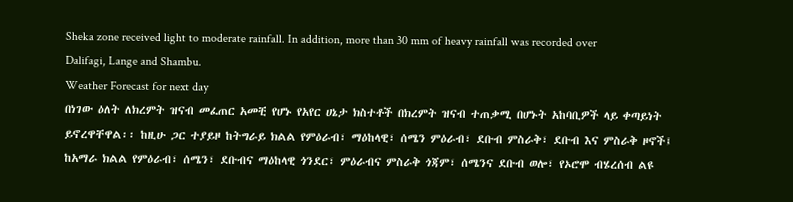Sheka zone received light to moderate rainfall. In addition, more than 30 mm of heavy rainfall was recorded over Dalifagi, Lange and Shambu.
Weather Forecast for next day
በነገው ዕለት ለክረምት ዝናብ መፈጠር አመቺ የሆኑ የአየር ሀኔታ ክስተቶች በክረምት ዝናብ ተጠቃሚ በሆኑት አከባቢዎች ላይ ቀጣይነት ይኖረዋቸዋል፡፡ ከዚሁ ጋር ተያይዞ ከትግራይ ክልል የምዕራብ፣ ማዕከላዊ፣ ሰሜን ምዕራብ፣ ደቡብ ምስራቅ፣ ደቡብ እና ምስራቅ ዞኖች፤ ከአማራ ክልል የምዕራብ፣ ሰሜን፣ ደቡብና ማዕከላዊ ጎንደር፣ ምዕራብና ምስራቅ ጎጃም፣ ሰሜንና ደቡብ ወሎ፣ የኦሮሞ ብሄረሰብ ልዩ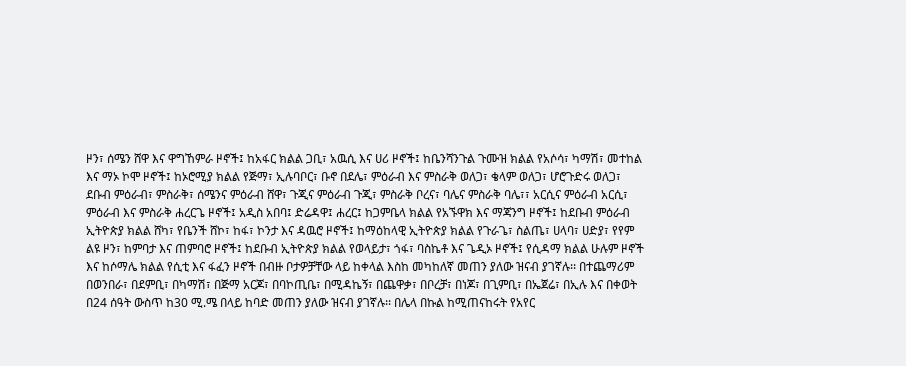ዞን፣ ሰሜን ሸዋ እና ዋግኸምራ ዞኖች፤ ከአፋር ክልል ጋቢ፣ አዉሲ እና ሀሪ ዞኖች፤ ከቤንሻንጉል ጉሙዝ ክልል የአሶሳ፣ ካማሽ፣ መተከል እና ማኦ ኮሞ ዞኖች፤ ከኦሮሚያ ክልል የጅማ፣ ኢሉባቦር፣ ቡኖ በደሌ፣ ምዕራብ እና ምስራቅ ወለጋ፣ ቄላም ወለጋ፣ ሆሮጉድሩ ወለጋ፣ ደቡብ ምዕራብ፣ ምስራቅ፣ ሰሜንና ምዕራብ ሸዋ፣ ጉጂና ምዕራብ ጉጂ፣ ምስራቅ ቦረና፣ ባሌና ምስራቅ ባሌ፣፣ አርሲና ምዕራብ አርሲ፣ ምዕራብ እና ምስራቅ ሐረርጌ ዞኖች፤ አዲስ አበባ፤ ድሬዳዋ፤ ሐረር፤ ከጋምቤላ ክልል የአኙዋክ እና ማጃንግ ዞኖች፤ ከደቡብ ምዕራብ ኢትዮጵያ ክልል ሸካ፣ የቤንች ሸኮ፣ ከፋ፣ ኮንታ እና ዳዉሮ ዞኖች፤ ከማዕከላዊ ኢትዮጵያ ክልል የጉራጌ፣ ስልጤ፣ ሀላባ፣ ሀድያ፣ የየም ልዩ ዞን፣ ከምባታ እና ጠምባሮ ዞኖች፤ ከደቡብ ኢትዮጵያ ክልል የወላይታ፣ ጎፋ፣ ባስኬቶ እና ጌዲኦ ዞኖች፤ የሲዳማ ክልል ሁሉም ዞኖች እና ከሶማሌ ክልል የሲቲ እና ፋፈን ዞኖች በብዙ ቦታዎቻቸው ላይ ከቀላል እስከ መካከለኛ መጠን ያለው ዝናብ ያገኛሉ፡፡ በተጨማሪም በወንበራ፣ በደምቢ፣ በካማሽ፣ በጅማ አርጆ፣ በባኮጢቤ፣ በሚዳኬኝ፣ በጨዋቃ፣ በቦረቻ፣ በነጆ፣ በጊምቢ፣ በኤጀሬ፣ በኢሉ እና በቀወት በ24 ሰዓት ውስጥ ከ30 ሚ.ሜ በላይ ከባድ መጠን ያለው ዝናብ ያገኛሉ፡፡ በሌላ በኩል ከሚጠናከሩት የአየር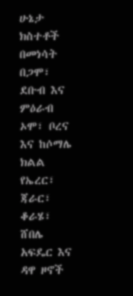ሁኔታ ክስተቶች በመነሳት በጋሞ፣ ደቡብ እና ምዕራብ ኦሞ፣ ቦረና እና ከሶማሌ ክልል የኤረር፣ ጃራር፣ ቆራሄ፣ ሸበሌ አፍዴር እና ዳዋ ዞኖች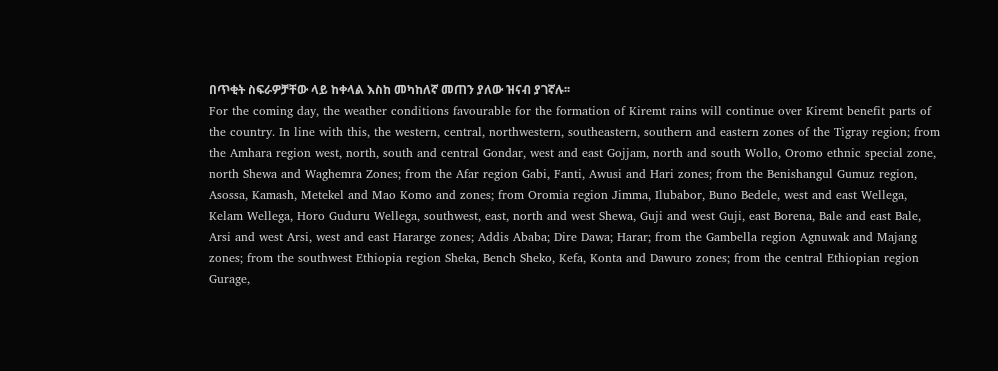በጥቂት ስፍራዎቻቸው ላይ ከቀላል እስከ መካከለኛ መጠን ያለው ዝናብ ያገኛሉ፡፡
For the coming day, the weather conditions favourable for the formation of Kiremt rains will continue over Kiremt benefit parts of the country. In line with this, the western, central, northwestern, southeastern, southern and eastern zones of the Tigray region; from the Amhara region west, north, south and central Gondar, west and east Gojjam, north and south Wollo, Oromo ethnic special zone, north Shewa and Waghemra Zones; from the Afar region Gabi, Fanti, Awusi and Hari zones; from the Benishangul Gumuz region, Asossa, Kamash, Metekel and Mao Komo and zones; from Oromia region Jimma, Ilubabor, Buno Bedele, west and east Wellega, Kelam Wellega, Horo Guduru Wellega, southwest, east, north and west Shewa, Guji and west Guji, east Borena, Bale and east Bale, Arsi and west Arsi, west and east Hararge zones; Addis Ababa; Dire Dawa; Harar; from the Gambella region Agnuwak and Majang zones; from the southwest Ethiopia region Sheka, Bench Sheko, Kefa, Konta and Dawuro zones; from the central Ethiopian region Gurage,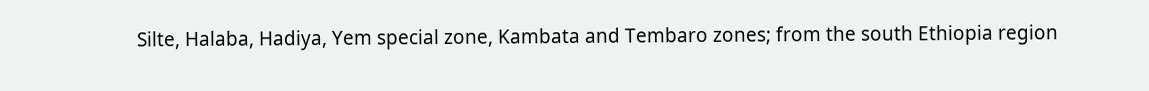Silte, Halaba, Hadiya, Yem special zone, Kambata and Tembaro zones; from the south Ethiopia region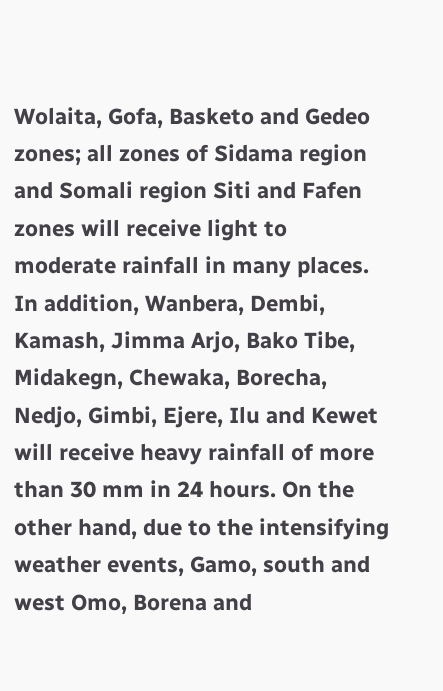Wolaita, Gofa, Basketo and Gedeo zones; all zones of Sidama region and Somali region Siti and Fafen zones will receive light to moderate rainfall in many places. In addition, Wanbera, Dembi, Kamash, Jimma Arjo, Bako Tibe, Midakegn, Chewaka, Borecha, Nedjo, Gimbi, Ejere, Ilu and Kewet will receive heavy rainfall of more than 30 mm in 24 hours. On the other hand, due to the intensifying weather events, Gamo, south and west Omo, Borena and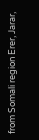from Somali region Erer, Jarar,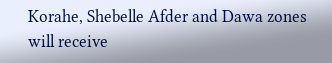Korahe, Shebelle Afder and Dawa zones will receive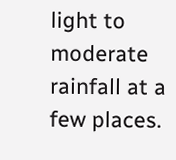light to moderate rainfall at a few places.